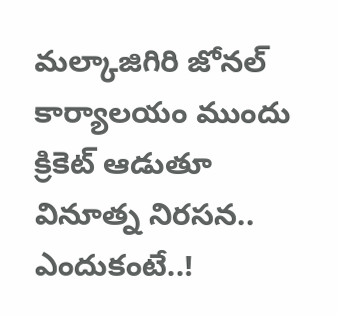మల్కాజిగిరి జోనల్ కార్యాలయం ముందు క్రికెట్ ఆడుతూ వినూత్న నిరసన.. ఎందుకంటే..!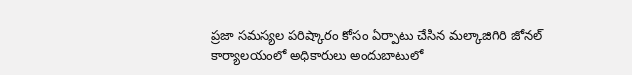ప్రజా సమస్యల పరిష్కారం కోసం ఏర్పాటు చేసిన మల్కాజిగిరి జోనల్ కార్యాలయంలో అధికారులు అందుబాటులో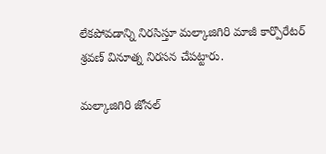లేకపోవడాన్ని నిరసిస్తూ మల్కాజిగిరి మాజీ కార్పొరేటర్ శ్రవణ్ వినూత్న నిరసన చేపట్టారు.

మల్కాజిగిరి జోనల్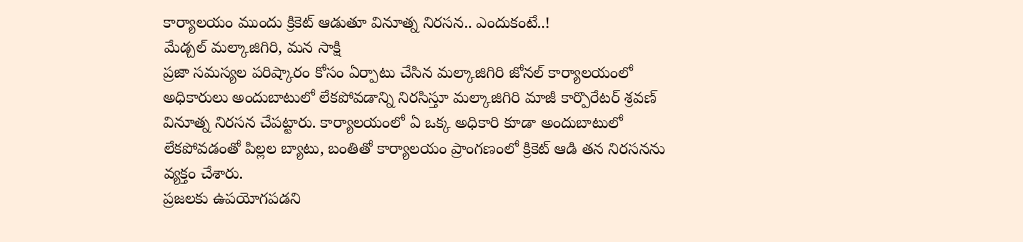కార్యాలయం ముందు క్రికెట్ ఆడుతూ వినూత్న నిరసన.. ఎందుకంటే..!
మేడ్చల్ మల్కాజిగిరి, మన సాక్షి
ప్రజా సమస్యల పరిష్కారం కోసం ఏర్పాటు చేసిన మల్కాజిగిరి జోనల్ కార్యాలయంలో అధికారులు అందుబాటులో లేకపోవడాన్ని నిరసిస్తూ మల్కాజిగిరి మాజీ కార్పొరేటర్ శ్రవణ్ వినూత్న నిరసన చేపట్టారు. కార్యాలయంలో ఏ ఒక్క అధికారి కూడా అందుబాటులో లేకపోవడంతో పిల్లల బ్యాటు, బంతితో కార్యాలయం ప్రాంగణంలో క్రికెట్ ఆడి తన నిరసనను వ్యక్తం చేశారు.
ప్రజలకు ఉపయోగపడని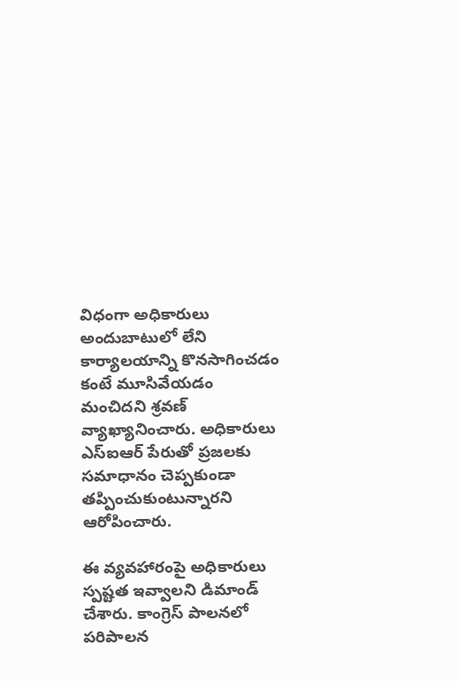విధంగా అధికారులు అందుబాటులో లేని కార్యాలయాన్ని కొనసాగించడం కంటే మూసివేయడం మంచిదని శ్రవణ్ వ్యాఖ్యానించారు. అధికారులు ఎస్ఐఆర్ పేరుతో ప్రజలకు సమాధానం చెప్పకుండా తప్పించుకుంటున్నారని ఆరోపించారు.

ఈ వ్యవహారంపై అధికారులు స్పష్టత ఇవ్వాలని డిమాండ్ చేశారు. కాంగ్రెస్ పాలనలో పరిపాలన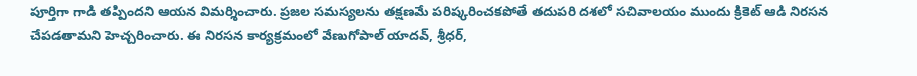పూర్తిగా గాడి తప్పిందని ఆయన విమర్శించారు. ప్రజల సమస్యలను తక్షణమే పరిష్కరించకపోతే తదుపరి దశలో సచివాలయం ముందు క్రికెట్ ఆడి నిరసన చేపడతామని హెచ్చరించారు. ఈ నిరసన కార్యక్రమంలో వేణుగోపాల్ యాదవ్, శ్రీధర్,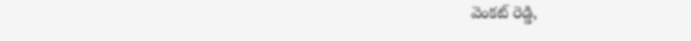వెంకట్ రెడ్డి,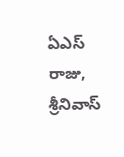ఏఎస్ రాజు, శ్రీనివాస్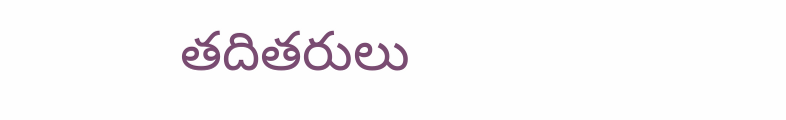తదితరులు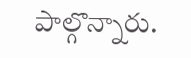పాల్గొన్నారు.